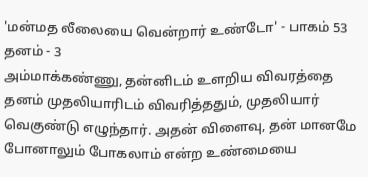'மன்மத லீலையை வென்றார் உண்டோ' - பாகம் 53
தனம் - 3
அம்மாக்கண்ணு, தன்னிடம் உளறிய விவரத்தை தனம் முதலியாரிடம் விவரித்ததும், முதலியார் வெகுண்டு எழுந்தார். அதன் விளைவு, தன் மானமே போனாலும் போகலாம் என்ற உண்மையை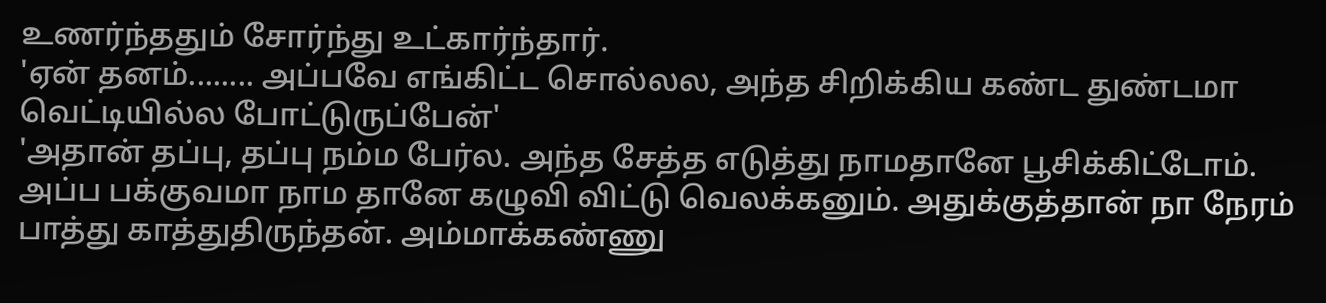உணர்ந்ததும் சோர்ந்து உட்கார்ந்தார்.
'ஏன் தனம்........ அப்பவே எங்கிட்ட சொல்லல, அந்த சிறிக்கிய கண்ட துண்டமா வெட்டியில்ல போட்டுருப்பேன்'
'அதான் தப்பு, தப்பு நம்ம பேர்ல. அந்த சேத்த எடுத்து நாமதானே பூசிக்கிட்டோம். அப்ப பக்குவமா நாம தானே கழுவி விட்டு வெலக்கனும். அதுக்குத்தான் நா நேரம் பாத்து காத்துதிருந்தன். அம்மாக்கண்ணு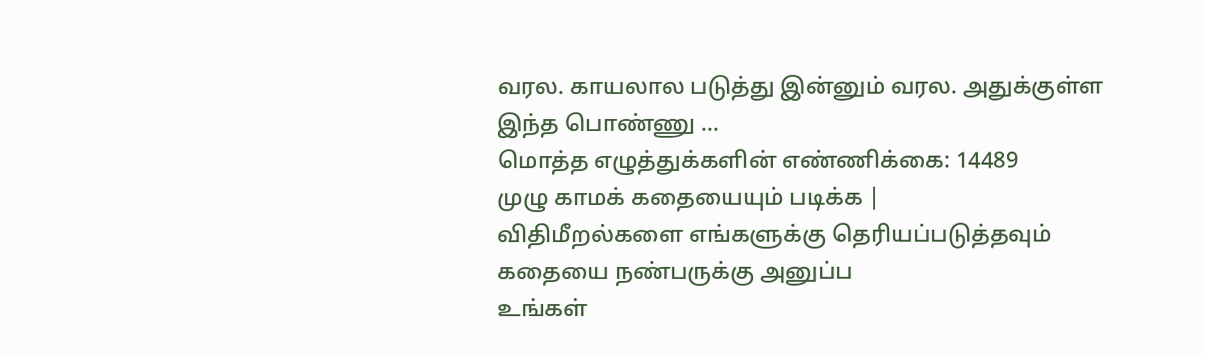வரல. காயலால படுத்து இன்னும் வரல. அதுக்குள்ள இந்த பொண்ணு ...
மொத்த எழுத்துக்களின் எண்ணிக்கை: 14489
முழு காமக் கதையையும் படிக்க |
விதிமீறல்களை எங்களுக்கு தெரியப்படுத்தவும்
கதையை நண்பருக்கு அனுப்ப
உங்கள்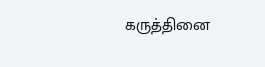கருத்தினை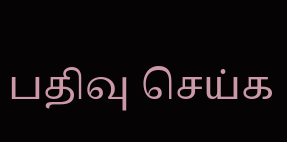பதிவு செய்க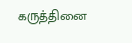கருத்தினை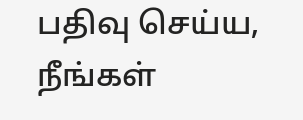பதிவு செய்ய, நீங்கள்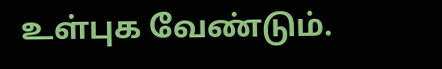உள்புக வேண்டும்.